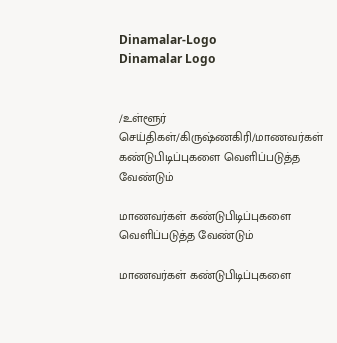Dinamalar-Logo
Dinamalar Logo


/உள்ளூர் செய்திகள்/கிருஷ்ணகிரி/மாணவர்கள் கண்டுபிடிப்புகளை வெளிப்படுத்த வேண்டும்

மாணவர்கள் கண்டுபிடிப்புகளை வெளிப்படுத்த வேண்டும்

மாணவர்கள் கண்டுபிடிப்புகளை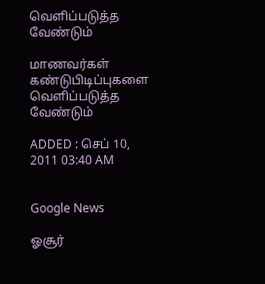வெளிப்படுத்த வேண்டும்

மாணவர்கள் கண்டுபிடிப்புகளை வெளிப்படுத்த வேண்டும்

ADDED : செப் 10, 2011 03:40 AM


Google News

ஓசூர்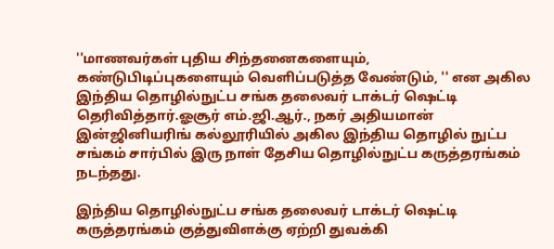''மாணவர்கள் புதிய சிந்தனைகளையும், கண்டுபிடிப்புகளையும் வெளிப்படுத்த வேண்டும், '' என அகில இந்திய தொழில்நுட்ப சங்க தலைவர் டாக்டர் ஷெட்டி தெரிவித்தார்.ஓசூர் எம்.ஜி.ஆர்., நகர் அதியமான் இன்ஜினியரிங் கல்லூரியில் அகில இந்திய தொழில் நுட்ப சங்கம் சார்பில் இரு நாள் தேசிய தொழில்நுட்ப கருத்தரங்கம் நடந்தது.

இந்திய தொழில்நுட்ப சங்க தலைவர் டாக்டர் ஷெட்டி கருத்தரங்கம் குத்துவிளக்கு ஏற்றி துவக்கி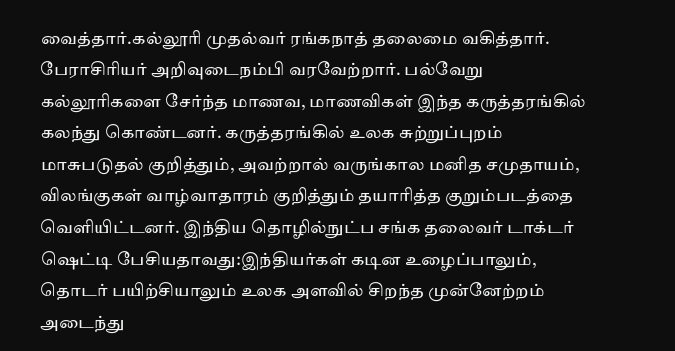வைத்தார்.கல்லூரி முதல்வர் ரங்கநாத் தலைமை வகித்தார். பேராசிரியர் அறிவுடைநம்பி வரவேற்றார். பல்வேறு கல்லூரிகளை சேர்ந்த மாணவ, மாணவிகள் இந்த கருத்தரங்கில் கலந்து கொண்டனர். கருத்தரங்கில் உலக சுற்றுப்புறம் மாசுபடுதல் குறித்தும், அவற்றால் வருங்கால மனித சமுதாயம், விலங்குகள் வாழ்வாதாரம் குறித்தும் தயாரித்த குறும்படத்தை வெளியிட்டனர். இந்திய தொழில்நுட்ப சங்க தலைவர் டாக்டர் ஷெட்டி பேசியதாவது:இந்தியர்கள் கடின உழைப்பாலும், தொடர் பயிற்சியாலும் உலக அளவில் சிறந்த முன்னேற்றம் அடைந்து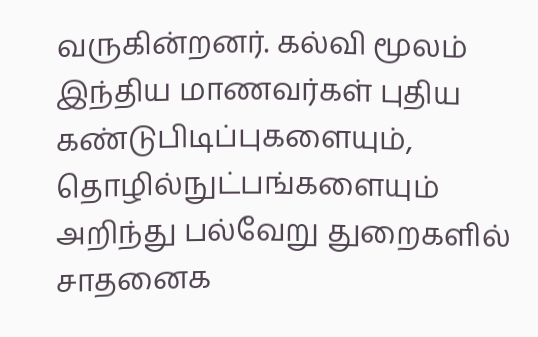வருகின்றனர். கல்வி மூலம் இந்திய மாணவர்கள் புதிய கண்டுபிடிப்புகளையும், தொழில்நுட்பங்களையும் அறிந்து பல்வேறு துறைகளில் சாதனைக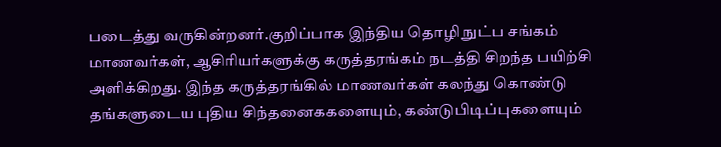படைத்து வருகின்றனர்.குறிப்பாக இந்திய தொழி நுட்ப சங்கம் மாணவர்கள், ஆசிரியர்களுக்கு கருத்தரங்கம் நடத்தி சிறந்த பயிற்சி அளிக்கிறது. இந்த கருத்தரங்கில் மாணவர்கள் கலந்து கொண்டு தங்களுடைய புதிய சிந்தனைககளையும், கண்டுபிடிப்புகளையும்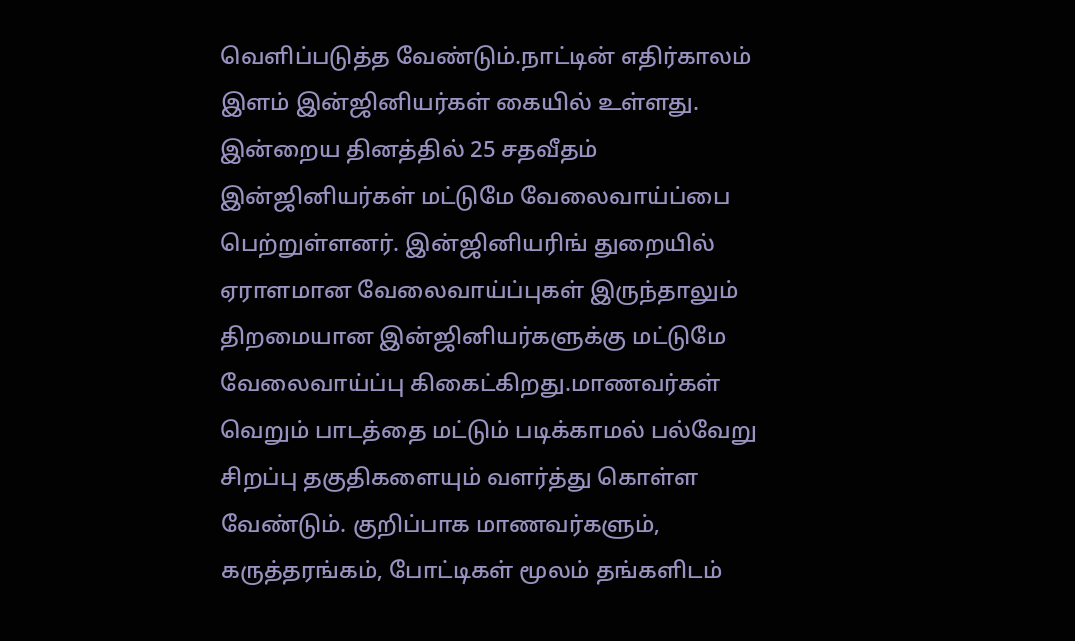வெளிப்படுத்த வேண்டும்.நாட்டின் எதிர்காலம் இளம் இன்ஜினியர்கள் கையில் உள்ளது. இன்றைய தினத்தில் 25 சதவீதம் இன்ஜினியர்கள் மட்டுமே வேலைவாய்ப்பை பெற்றுள்ளனர். இன்ஜினியரிங் துறையில் ஏராளமான வேலைவாய்ப்புகள் இருந்தாலும் திறமையான இன்ஜினியர்களுக்கு மட்டுமே வேலைவாய்ப்பு கிகைட்கிறது.மாணவர்கள் வெறும் பாடத்தை மட்டும் படிக்காமல் பல்வேறு சிறப்பு தகுதிகளையும் வளர்த்து கொள்ள வேண்டும். குறிப்பாக மாணவர்களும், கருத்தரங்கம், போட்டிகள் மூலம் தங்களிடம்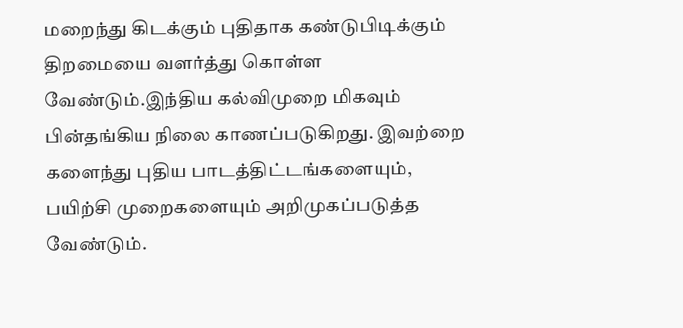மறைந்து கிடக்கும் புதிதாக கண்டுபிடிக்கும் திறமையை வளர்த்து கொள்ள வேண்டும்.இந்திய கல்விமுறை மிகவும் பின்தங்கிய நிலை காணப்படுகிறது. இவற்றை களைந்து புதிய பாடத்திட்டங்களையும், பயிற்சி முறைகளையும் அறிமுகப்படுத்த வேண்டும்.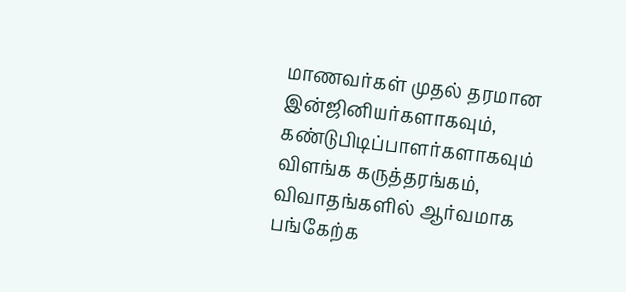மாணவர்கள் முதல் தரமான இன்ஜினியர்களாகவும், கண்டுபிடிப்பாளர்களாகவும் விளங்க கருத்தரங்கம், விவாதங்களில் ஆர்வமாக பங்கேற்க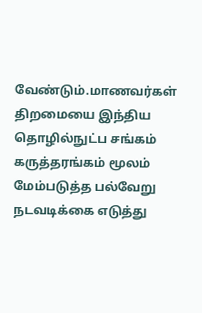வேண்டும்.மாணவர்கள் திறமையை இந்திய தொழில்நுட்ப சங்கம் கருத்தரங்கம் மூலம் மேம்படுத்த பல்வேறு நடவடிக்கை எடுத்து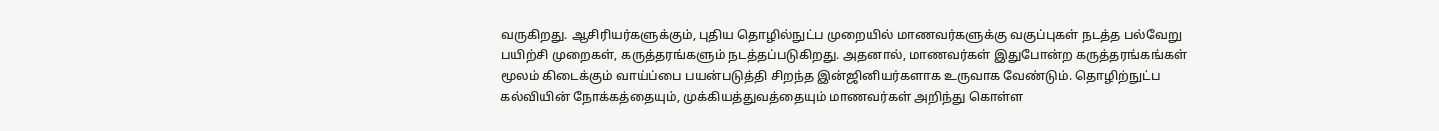வருகிறது. ஆசிரியர்களுக்கும், புதிய தொழில்நுட்ப முறையில் மாணவர்களுக்கு வகுப்புகள் நடத்த பல்வேறு பயிற்சி முறைகள், கருத்தரங்களும் நடத்தப்படுகிறது. அதனால், மாணவர்கள் இதுபோன்ற கருத்தரங்கங்கள் மூலம் கிடைக்கும் வாய்ப்பை பயன்படுத்தி சிறந்த இன்ஜினியர்களாக உருவாக வேண்டும். தொழிற்நுட்ப கல்வியின் நோக்கத்தையும், முக்கியத்துவத்தையும் மாணவர்கள் அறிந்து கொள்ள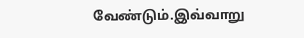வேண்டும்.இவ்வாறு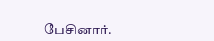பேசினார்.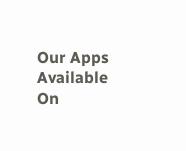Our Apps Available On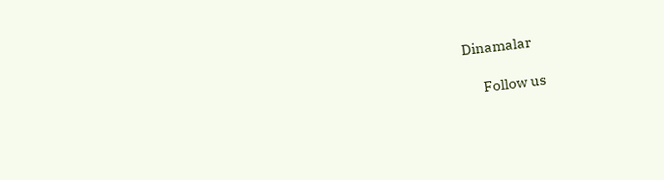Dinamalar

      Follow us